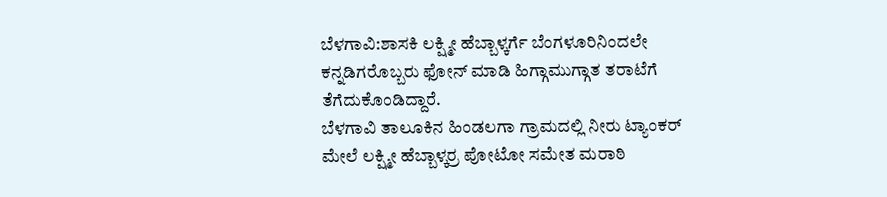ಬೆಳಗಾವಿ:ಶಾಸಕಿ ಲಕ್ಷ್ಮೀ ಹೆಬ್ಬಾಳ್ಕರ್ಗೆ ಬೆಂಗಳೂರಿನಿಂದಲೇ ಕನ್ನಡಿಗರೊಬ್ಬರು ಫೋನ್ ಮಾಡಿ ಹಿಗ್ಗಾಮುಗ್ಗಾತ ತರಾಟೆಗೆ ತೆಗೆದುಕೊಂಡಿದ್ದಾರೆ.
ಬೆಳಗಾವಿ ತಾಲೂಕಿನ ಹಿಂಡಲಗಾ ಗ್ರಾಮದಲ್ಲಿ ನೀರು ಟ್ಯಾಂಕರ್ ಮೇಲೆ ಲಕ್ಷ್ಮೀ ಹೆಬ್ಬಾಳ್ಕರ್ರ ಪೋಟೋ ಸಮೇತ ಮರಾಠಿ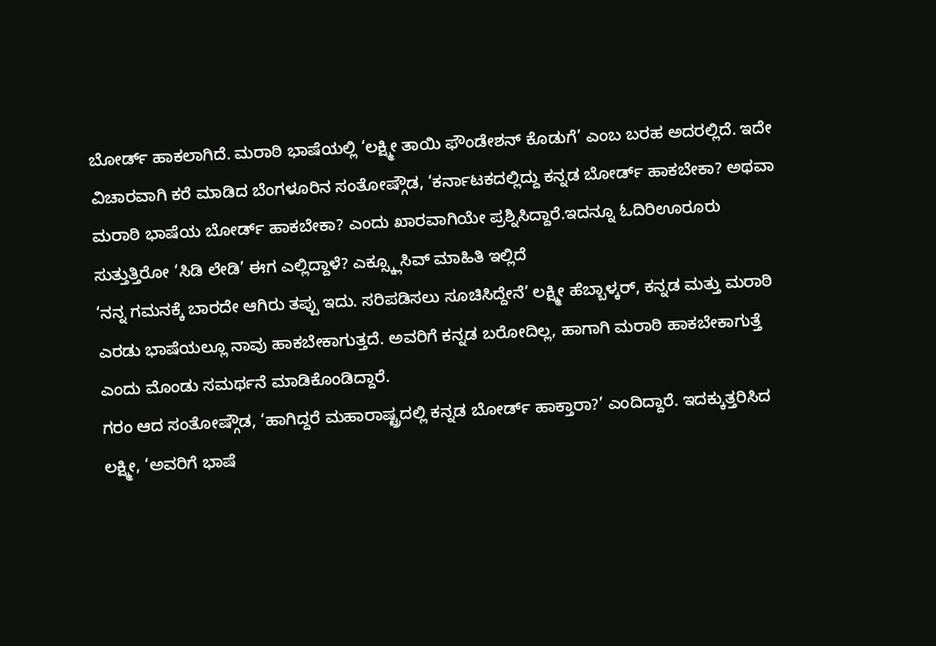ಬೋರ್ಡ್ ಹಾಕಲಾಗಿದೆ. ಮರಾಠಿ‌ ಭಾಷೆಯಲ್ಲಿ ‘ಲಕ್ಷ್ಮೀ ತಾಯಿ ಫೌಂಡೇಶನ್ ಕೊಡುಗೆ’ ಎಂಬ ಬರಹ ಅದರಲ್ಲಿದೆ. ಇದೇ ವಿಚಾರವಾಗಿ ಕರೆ ಮಾಡಿದ ಬೆಂಗಳೂರಿನ ಸಂತೋಷ್ಗೌಡ, ‘ಕರ್ನಾಟಕದಲ್ಲಿದ್ದು ಕನ್ನಡ ಬೋರ್ಡ್ ಹಾಕಬೇಕಾ? ಅಥವಾ ಮರಾಠಿ ಭಾಷೆಯ ಬೋರ್ಡ್ ಹಾಕಬೇಕಾ? ಎಂದು ಖಾರವಾಗಿಯೇ ಪ್ರಶ್ನಿಸಿದ್ದಾರೆ.ಇದನ್ನೂ ಓದಿರಿಊರೂರು ಸುತ್ತುತ್ತಿರೋ ‘ಸಿಡಿ ಲೇಡಿ’ ಈಗ ಎಲ್ಲಿದ್ದಾಳೆ? ಎಕ್ಸ್ಕ್ಲೂಸಿವ್ ಮಾಹಿತಿ ಇಲ್ಲಿದೆ
‘ನನ್ನ ಗಮನಕ್ಕೆ ಬಾರದೇ ಆಗಿರು ತಪ್ಪು ಇದು. ಸರಿಪಡಿಸಲು ಸೂಚಿಸಿದ್ದೇನೆ’ ಲಕ್ಷ್ಮೀ ಹೆಬ್ಬಾಳ್ಕರ್, ಕನ್ನಡ ಮತ್ತು ಮರಾಠಿ ಎರಡು ಭಾಷೆಯಲ್ಲೂ ನಾವು ಹಾಕಬೇಕಾಗುತ್ತದೆ. ಅವರಿಗೆ ಕನ್ನಡ ಬರೋದಿಲ್ಲ, ಹಾಗಾಗಿ ಮರಾಠಿ ಹಾಕಬೇಕಾಗುತ್ತೆ ಎಂದು ಮೊಂಡು ಸಮರ್ಥನೆ ಮಾಡಿಕೊಂಡಿದ್ದಾರೆ.
ಗರಂ ಆದ ಸಂತೋಷ್ಗೌಡ, ‘ಹಾಗಿದ್ದರೆ ಮಹಾರಾಷ್ಟ್ರದಲ್ಲಿ ಕನ್ನಡ ಬೋರ್ಡ್ ಹಾಕ್ತಾರಾ?’ ಎಂದಿದ್ದಾರೆ. ಇದಕ್ಕುತ್ತರಿಸಿದ ಲಕ್ಷ್ಮೀ, ‘ಅವರಿಗೆ ಭಾಷೆ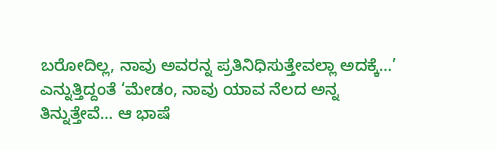ಬರೋದಿಲ್ಲ, ನಾವು ಅವರನ್ನ ಪ್ರತಿನಿಧಿಸುತ್ತೇವಲ್ಲಾ ಅದಕ್ಕೆ…’ ಎನ್ನುತ್ತಿದ್ದಂತೆ ‘ಮೇಡಂ, ನಾವು ಯಾವ ನೆಲದ ಅನ್ನ ತಿನ್ನುತ್ತೇವೆ… ಆ ಭಾಷೆ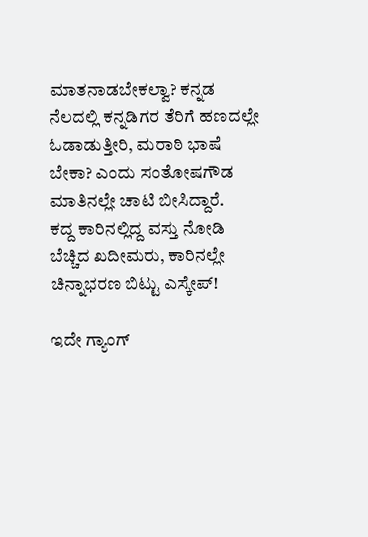ಮಾತನಾಡಬೇಕಲ್ವಾ? ಕನ್ನಡ ನೆಲದಲ್ಲಿ ಕನ್ನಡಿಗರ ತೆರಿಗೆ ಹಣದಲ್ಲೇ ಓಡಾಡುತ್ತೀರಿ, ಮರಾಠಿ ಭಾಷೆ ಬೇಕಾ? ಎಂದು ಸಂತೋಷಗೌಡ ಮಾತಿನಲ್ಲೇ ಚಾಟಿ ಬೀಸಿದ್ದಾರೆ.
ಕದ್ದ ಕಾರಿನಲ್ಲಿದ್ದ ವಸ್ತು ನೋಡಿ ಬೆಚ್ಚಿದ ಖದೀಮರು, ಕಾರಿನಲ್ಲೇ ಚಿನ್ನಾಭರಣ ಬಿಟ್ಟು ಎಸ್ಕೇಪ್!

ಇದೇ ಗ್ಯಾಂಗ್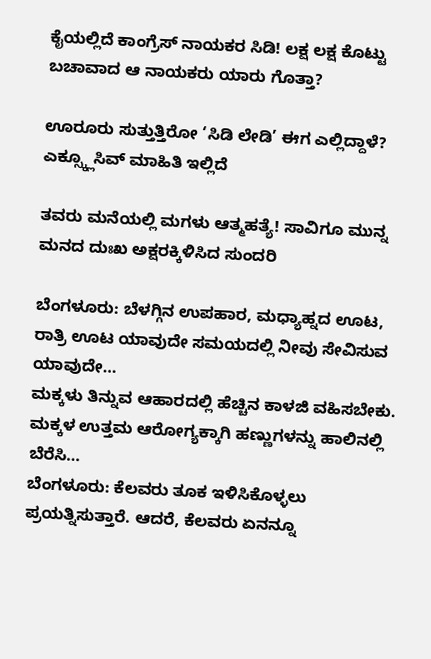ಕೈಯಲ್ಲಿದೆ ಕಾಂಗ್ರೆಸ್ ನಾಯಕರ ಸಿಡಿ! ಲಕ್ಷ ಲಕ್ಷ ಕೊಟ್ಟು ಬಚಾವಾದ ಆ ನಾಯಕರು ಯಾರು ಗೊತ್ತಾ?

ಊರೂರು ಸುತ್ತುತ್ತಿರೋ ‘ಸಿಡಿ ಲೇಡಿ’ ಈಗ ಎಲ್ಲಿದ್ದಾಳೆ? ಎಕ್ಸ್ಕ್ಲೂಸಿವ್ ಮಾಹಿತಿ ಇಲ್ಲಿದೆ

ತವರು ಮನೆಯಲ್ಲಿ ಮಗಳು ಆತ್ಮಹತ್ಯೆ! ಸಾವಿಗೂ ಮುನ್ನ ಮನದ ದುಃಖ ಅಕ್ಷರಕ್ಕಿಳಿಸಿದ ಸುಂದರಿ

ಬೆಂಗಳೂರು: ಬೆಳಗ್ಗಿನ ಉಪಹಾರ, ಮಧ್ಯಾಹ್ನದ ಊಟ, ರಾತ್ರಿ ಊಟ ಯಾವುದೇ ಸಮಯದಲ್ಲಿ ನೀವು ಸೇವಿಸುವ ಯಾವುದೇ…
ಮಕ್ಕಳು ತಿನ್ನುವ ಆಹಾರದಲ್ಲಿ ಹೆಚ್ಚಿನ ಕಾಳಜಿ ವಹಿಸಬೇಕು. ಮಕ್ಕಳ ಉತ್ತಮ ಆರೋಗ್ಯಕ್ಕಾಗಿ ಹಣ್ಣುಗಳನ್ನು ಹಾಲಿನಲ್ಲಿ ಬೆರೆಸಿ…
ಬೆಂಗಳೂರು: ಕೆಲವರು ತೂಕ ಇಳಿಸಿಕೊಳ್ಳಲು ಪ್ರಯತ್ನಿಸುತ್ತಾರೆ. ಆದರೆ, ಕೆಲವರು ಏನನ್ನೂ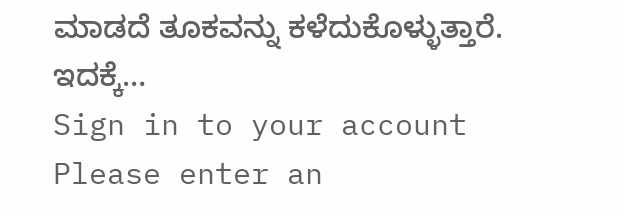ಮಾಡದೆ ತೂಕವನ್ನು ಕಳೆದುಕೊಳ್ಳುತ್ತಾರೆ. ಇದಕ್ಕೆ…
Sign in to your account
Please enter an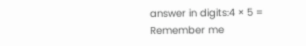answer in digits:4 × 5 =
Remember me